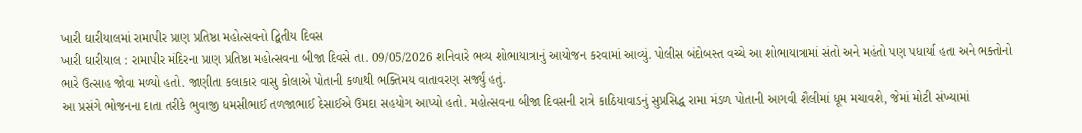ખારી ઘારીયાલમાં રામાપીર પ્રાણ પ્રતિષ્ઠા મહોત્સવનો દ્વિતીય દિવસ
ખારી ઘારીયાલ : રામાપીર મંદિરના પ્રાણ પ્રતિષ્ઠા મહોત્સવના બીજા દિવસે તા. 09/05/2026 શનિવારે ભવ્ય શોભાયાત્રાનું આયોજન કરવામાં આવ્યું. પોલીસ બંદોબસ્ત વચ્ચે આ શોભાયાત્રામાં સંતો અને મહંતો પણ પધાર્યા હતા અને ભક્તોનો ભારે ઉત્સાહ જોવા મળ્યો હતો. જાણીતા કલાકાર વાસુ કોલાએ પોતાની કળાથી ભક્તિમય વાતાવરણ સર્જ્યું હતું.
આ પ્રસંગે ભોજનના દાતા તરીકે ભુવાજી ધમસીભાઈ તળજાભાઈ દેસાઈએ ઉમદા સહયોગ આપ્યો હતો. મહોત્સવના બીજા દિવસની રાત્રે કાઠિયાવાડનું સુપ્રસિદ્ધ રામા મંડળ પોતાની આગવી શૈલીમાં ધૂમ મચાવશે, જેમાં મોટી સંખ્યામાં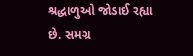શ્રદ્ધાળુઓ જોડાઈ રહ્યા છે. સમગ્ર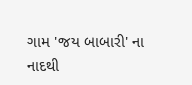ગામ 'જય બાબારી' ના નાદથી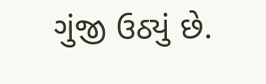ગુંજી ઉઠ્યું છે.